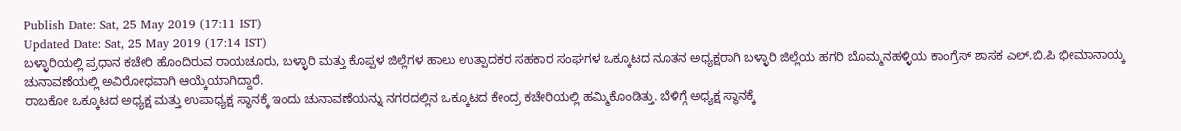Publish Date: Sat, 25 May 2019 (17:11 IST)
Updated Date: Sat, 25 May 2019 (17:14 IST)
ಬಳ್ಳಾರಿಯಲ್ಲಿ ಪ್ರಧಾನ ಕಚೇರಿ ಹೊಂದಿರುವ ರಾಯಚೂರು, ಬಳ್ಳಾರಿ ಮತ್ತು ಕೊಪ್ಪಳ ಜಿಲ್ಲೆಗಳ ಹಾಲು ಉತ್ಪಾದಕರ ಸಹಕಾರ ಸಂಘಗಳ ಒಕ್ಕೂಟದ ನೂತನ ಅಧ್ಯಕ್ಷರಾಗಿ ಬಳ್ಳಾರಿ ಜಿಲ್ಲೆಯ ಹಗರಿ ಬೊಮ್ಮನಹಳ್ಳಿಯ ಕಾಂಗ್ರೆಸ್ ಶಾಸಕ ಎಲ್.ಬಿ.ಪಿ ಭೀಮಾನಾಯ್ಕ ಚುನಾವಣೆಯಲ್ಲಿ ಅವಿರೋಧವಾಗಿ ಆಯ್ಕೆಯಾಗಿದ್ದಾರೆ.
ರಾಬಕೋ ಒಕ್ಕೂಟದ ಅಧ್ಯಕ್ಷ ಮತ್ತು ಉಪಾಧ್ಯಕ್ಷ ಸ್ಥಾನಕ್ಕೆ ಇಂದು ಚುನಾವಣೆಯನ್ನು ನಗರದಲ್ಲಿನ ಒಕ್ಕೂಟದ ಕೇಂದ್ರ ಕಚೇರಿಯಲ್ಲಿ ಹಮ್ಮಿಕೊಂಡಿತ್ತು. ಬೆಳಿಗ್ಗೆ ಅಧ್ಯಕ್ಷ ಸ್ಥಾನಕ್ಕೆ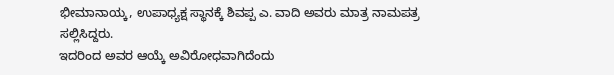ಭೀಮಾನಾಯ್ಕ, ಉಪಾಧ್ಯಕ್ಷ ಸ್ಥಾನಕ್ಕೆ ಶಿವಪ್ಪ ಎ. ವಾದಿ ಅವರು ಮಾತ್ರ ನಾಮಪತ್ರ ಸಲ್ಲಿಸಿದ್ದರು.
ಇದರಿಂದ ಅವರ ಆಯ್ಕೆ ಅವಿರೋಧವಾಗಿದೆಂದು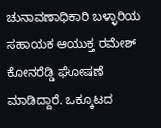ಚುನಾವಣಾಧಿಕಾರಿ ಬಳ್ಳಾರಿಯ ಸಹಾಯಕ ಆಯುಕ್ತ ರಮೇಶ್ ಕೋನರೆಡ್ಡಿ ಘೋಷಣೆ ಮಾಡಿದ್ದಾರೆ. ಒಕ್ಕೂಟದ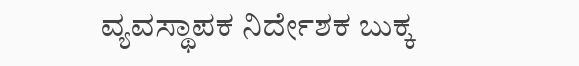ವ್ಯವಸ್ಥಾಪಕ ನಿರ್ದೇಶಕ ಬುಕ್ಕ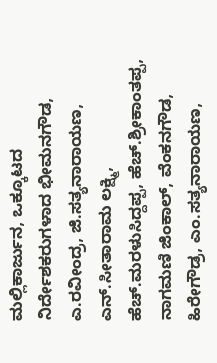ಮಲ್ಲಿಕಾರ್ಜುನ, ಒಕ್ಕೂಟದ ನಿರ್ದೇಶಕರುಗಳಾದ ಭೀಮನಗೌಡ, ಎ.ರವೀಂದ್ರ, ಜಿ.ಸತ್ಯನಾರಾಯಣ, ಎನ್.ಸೀತಾರಾಮ ಲಕ್ಷ್ಮಿ, ಹೆಚ್.ಮರಳುಸಿದ್ದಪ್ಪ, ಹೆಚ್.ಶ್ರೀಕಾಂತಪ್ಪ, ನಾಗಮಣಿ ಜಿಂಕಾಲ್, ವೆಂಕನಗೌಡ, ಹಿರೇಗೌಡ್ರ, ಎಂ.ಸತ್ಯನಾರಾಯಣ,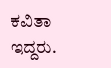ಕವಿತಾ ಇದ್ದರು.